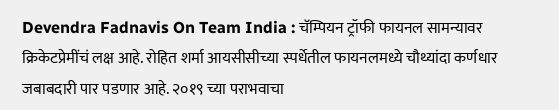Devendra Fadnavis On Team India : चॅम्पियन ट्रॉफी फायनल सामन्यावर क्रिकेटप्रेमींचं लक्ष आहे. रोहित शर्मा आयसीसीच्या स्पर्धेतील फायनलमध्ये चौथ्यांदा कर्णधार जबाबदारी पार पडणार आहे. २०१९ च्या पराभवाचा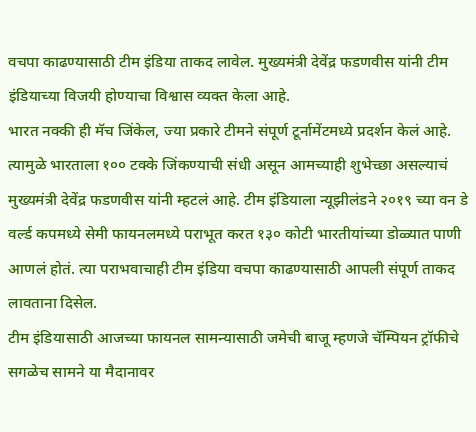वचपा काढण्यासाठी टीम इंडिया ताकद लावेल. मुख्यमंत्री देवेंद्र फडणवीस यांनी टीम इंडियाच्या विजयी होण्याचा विश्वास व्यक्त केला आहे.
भारत नक्की ही मॅच जिंकेल, ज्या प्रकारे टीमने संपूर्ण टूर्नामेंटमध्ये प्रदर्शन केलं आहे. त्यामुळे भारताला १०० टक्के जिंकण्याची संधी असून आमच्याही शुभेच्छा असल्याचं मुख्यमंत्री देवेंद्र फडणवीस यांनी म्हटलं आहे. टीम इंडियाला न्यूझीलंडने २०१९ च्या वन डे वर्ल्ड कपमध्ये सेमी फायनलमध्ये पराभूत करत १३० कोटी भारतीयांच्या डोळ्यात पाणी आणलं होतं. त्या पराभवाचाही टीम इंडिया वचपा काढण्यासाठी आपली संपूर्ण ताकद लावताना दिसेल.
टीम इंडियासाठी आजच्या फायनल सामन्यासाठी जमेची बाजू म्हणजे चॅम्पियन ट्रॉफीचे सगळेच सामने या मैदानावर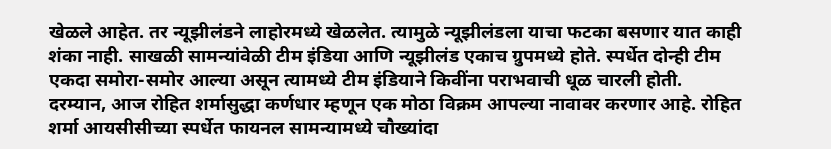खेळले आहेत. तर न्यूझीलंडने लाहोरमध्ये खेळलेत. त्यामुळे न्यूझीलंडला याचा फटका बसणार यात काही शंका नाही. साखळी सामन्यांवेळी टीम इंडिया आणि न्यूझीलंड एकाच ग्रुपमध्ये होते. स्पर्धेत दोन्ही टीम एकदा समोरा-समोर आल्या असून त्यामध्ये टीम इंडियाने किवींना पराभवाची धूळ चारली होती.
दरम्यान, आज रोहित शर्मासुद्धा कर्णधार म्हणून एक मोठा विक्रम आपल्या नावावर करणार आहे. रोहित शर्मा आयसीसीच्या स्पर्धेत फायनल सामन्यामध्ये चौख्यांदा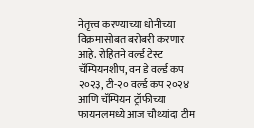नेतृत्त्व करण्याच्या धोनीच्या विक्रमासोबत बरोबरी करणार आहे. रोहितने वर्ल्ड टेस्ट चॅम्पियनशीप, वन डे वर्ल्ड कप २०२३, टी-२० वर्ल्ड कप २०२४ आणि चॅम्पियन ट्रॉफीच्या फायनलमध्ये आज चौथ्यांदा टीम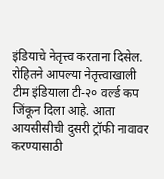इंडियाचे नेतृत्त्व करताना दिसेल. रोहितने आपल्या नेतृत्त्वाखाली टीम इंडियाला टी-२० वर्ल्ड कप जिंकून दिला आहे. आता आयसीसीची दुसरी ट्रॉफी नावावर करण्यासाठी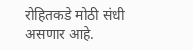रोहितकडे मोठी संधी असणार आहे.